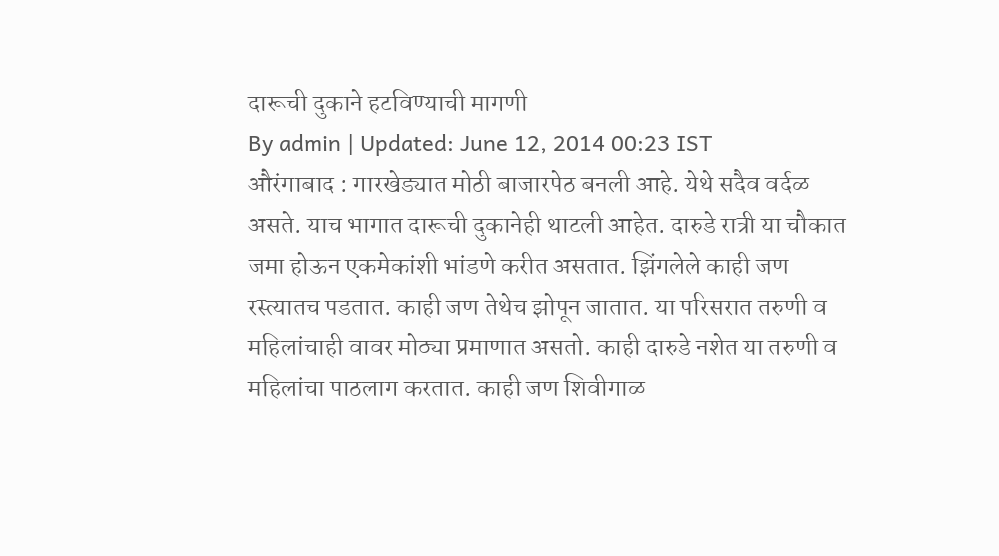दारूची दुकाने हटविण्याची मागणी
By admin | Updated: June 12, 2014 00:23 IST
औरंगाबाद : गारखेड्यात मोठी बाजारपेठ बनली आहे. येथे सदैव वर्दळ असते. याच भागात दारूची दुकानेही थाटली आहेत. दारुडे रात्री या चौकात जमा होऊन एकमेकांशी भांडणे करीत असतात. झिंगलेले काही जण रस्त्यातच पडतात. काही जण तेथेच झोपून जातात. या परिसरात तरुणी व महिलांचाही वावर मोठ्या प्रमाणात असतो. काही दारुडे नशेत या तरुणी व महिलांचा पाठलाग करतात. काही जण शिवीगाळ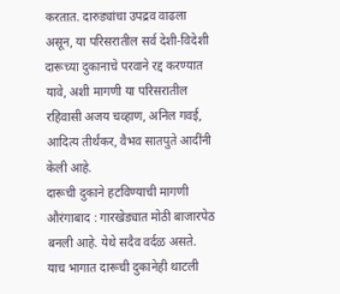करतात. दारुड्यांचा उपद्रव वाढला असून, या परिसरातील सर्व देशी-विदेशी दारूच्या दुकानाचे परवाने रद्द करण्यात यावे, अशी मागणी या परिसरातील रहिवासी अजय चव्हाण, अनिल गवई, आदित्य तीर्थंकर, वैभव सातपुते आदींनी केली आहे.
दारूची दुकाने हटविण्याची मागणी
औरंगाबाद : गारखेड्यात मोठी बाजारपेठ बनली आहे. येथे सदैव वर्दळ असते. याच भागात दारूची दुकानेही थाटली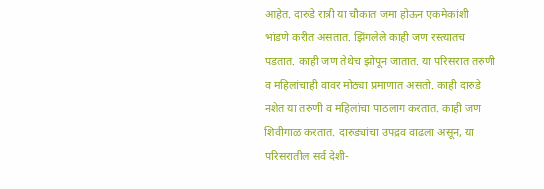आहेत. दारुडे रात्री या चौकात जमा होऊन एकमेकांशी भांडणे करीत असतात. झिंगलेले काही जण रस्त्यातच पडतात. काही जण तेथेच झोपून जातात. या परिसरात तरुणी व महिलांचाही वावर मोठ्या प्रमाणात असतो. काही दारुडे नशेत या तरुणी व महिलांचा पाठलाग करतात. काही जण शिवीगाळ करतात. दारुड्यांचा उपद्रव वाढला असून, या परिसरातील सर्व देशी-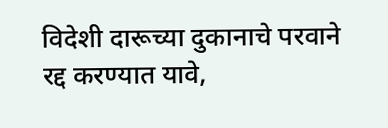विदेशी दारूच्या दुकानाचे परवाने रद्द करण्यात यावे,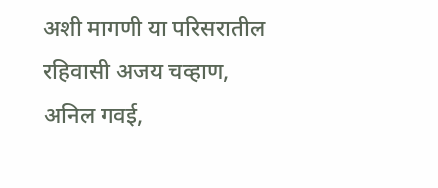अशी मागणी या परिसरातील रहिवासी अजय चव्हाण, अनिल गवई,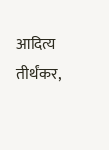आदित्य तीर्थंकर,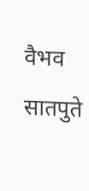वैभव सातपुते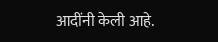आदींनी केली आहे.